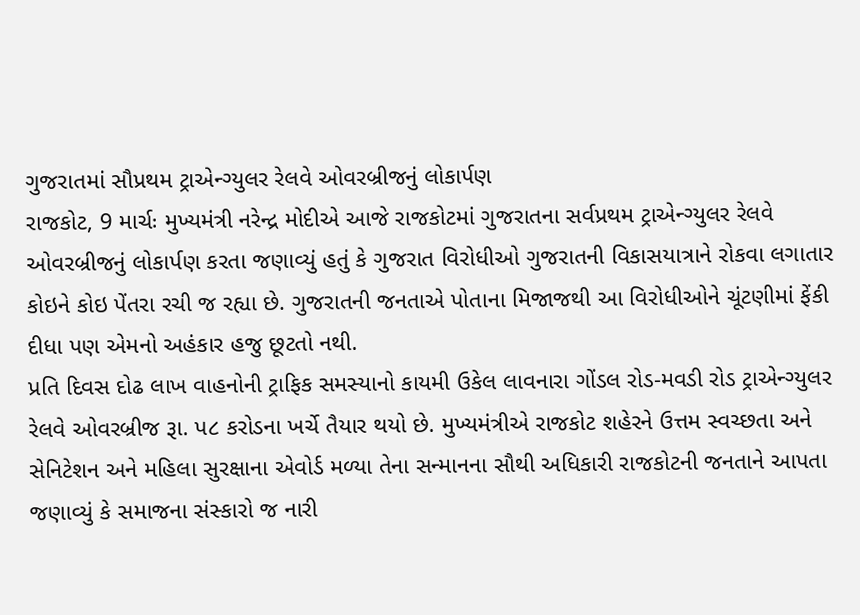ગુજરાતમાં સૌપ્રથમ ટ્રાએન્ગ્યુલર રેલવે ઓવરબ્રીજનું લોકાર્પણ
રાજકોટ, 9 માર્ચઃ મુખ્યમંત્રી નરેન્દ્ર મોદીએ આજે રાજકોટમાં ગુજરાતના સર્વપ્રથમ ટ્રાએન્ગ્યુલર રેલવે ઓવરબ્રીજનું લોકાર્પણ કરતા જણાવ્યું હતું કે ગુજરાત વિરોધીઓ ગુજરાતની વિકાસયાત્રાને રોકવા લગાતાર કોઇને કોઇ પેંતરા રચી જ રહ્યા છે. ગુજરાતની જનતાએ પોતાના મિજાજથી આ વિરોધીઓને ચૂંટણીમાં ફેંકી દીધા પણ એમનો અહંકાર હજુ છૂટતો નથી.
પ્રતિ દિવસ દોઢ લાખ વાહનોની ટ્રાફિક સમસ્યાનો કાયમી ઉકેલ લાવનારા ગોંડલ રોડ-મવડી રોડ ટ્રાએન્ગ્યુલર રેલવે ઓવરબ્રીજ રૂા. પ૮ કરોડના ખર્ચે તૈયાર થયો છે. મુખ્યમંત્રીએ રાજકોટ શહેરને ઉત્તમ સ્વચ્છતા અને સેનિટેશન અને મહિલા સુરક્ષાના એવોર્ડ મળ્યા તેના સન્માનના સૌથી અધિકારી રાજકોટની જનતાને આપતા જણાવ્યું કે સમાજના સંસ્કારો જ નારી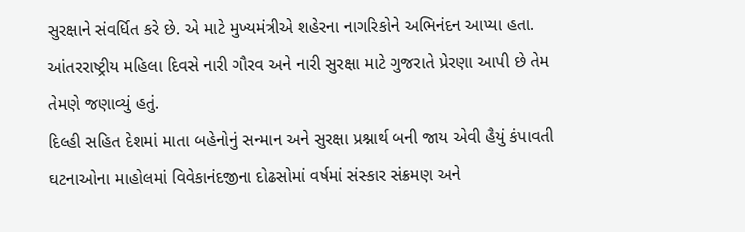સુરક્ષાને સંવર્ધિત કરે છે. એ માટે મુખ્યમંત્રીએ શહેરના નાગરિકોને અભિનંદન આપ્યા હતા. આંતરરાષ્ટ્રીય મહિલા દિવસે નારી ગૌરવ અને નારી સુરક્ષા માટે ગુજરાતે પ્રેરણા આપી છે તેમ તેમણે જણાવ્યું હતું.
દિલ્હી સહિત દેશમાં માતા બહેનોનું સન્માન અને સુરક્ષા પ્રશ્નાર્થ બની જાય એવી હૈયું કંપાવતી ઘટનાઓના માહોલમાં વિવેકાનંદજીના દોઢસોમાં વર્ષમાં સંસ્કાર સંક્રમણ અને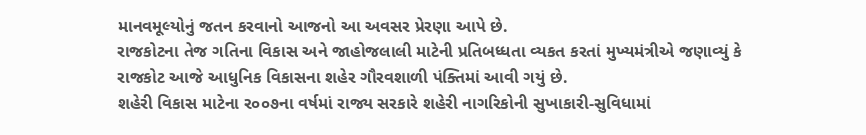માનવમૂલ્યોનું જતન કરવાનો આજનો આ અવસર પ્રેરણા આપે છે.
રાજકોટના તેજ ગતિના વિકાસ અને જાહોજલાલી માટેની પ્રતિબધ્ધતા વ્યકત કરતાં મુખ્યમંત્રીએ જણાવ્યું કે રાજકોટ આજે આધુનિક વિકાસના શહેર ગૌરવશાળી પંક્તિમાં આવી ગયું છે.
શહેરી વિકાસ માટેના ર૦૦૭ના વર્ષમાં રાજ્ય સરકારે શહેરી નાગરિકોની સુખાકારી-સુવિધામાં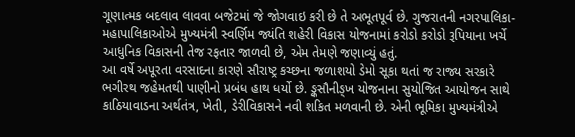ગૂણાત્મક બદલાવ લાવવા બજેટમાં જે જોગવાઇ કરી છે તે અભૂતપૂર્વ છે. ગુજરાતની નગરપાલિકા-મહાપાલિકાઓએ મુખ્યમંત્રી સ્વર્ણિમ જ્યંતિ શહેરી વિકાસ યોજનામાં કરોડો કરોડો રૂપિયાના ખર્ચે આધુનિક વિકાસની તેજ રફતાર જાળવી છે, એમ તેમણે જણાવ્યું હતું.
આ વર્ષે અપૂરતા વરસાદના કારણે સૌરાષ્ટ્ર કચ્છના જળાશયો ડેમો સૂકા થતાં જ રાજ્ય સરકારે ભગીરથ જહેમતથી પાણીનો પ્રબંધ હાથ ધર્યો છે. ઙ્કસૌનીઙ્ખ યોજનાના સુયોજિત આયોજન સાથે કાઠિયાવાડના અર્થતંત્ર, ખેતી, ડેરીવિકાસને નવી શકિત મળવાની છે. એની ભૂમિકા મુખ્યમંત્રીએ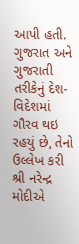આપી હતી.
ગુજરાત અને ગુજરાતી તરીકેનું દેશ-વિદેશમાં ગૌરવ થઇ રહયું છે, તેનો ઉલ્લેખ કરી શ્રી નરેન્દ્ર મોદીએ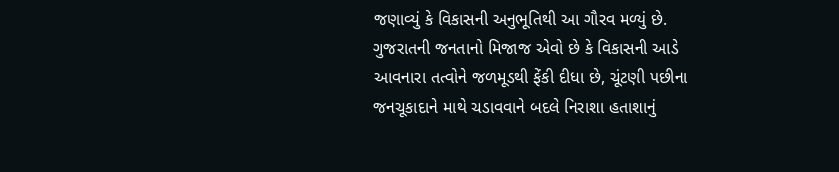જણાવ્યું કે વિકાસની અનુભૂતિથી આ ગૌરવ મળ્યું છે. ગુજરાતની જનતાનો મિજાજ એવો છે કે વિકાસની આડે આવનારા તત્વોને જળમૂડથી ફેંકી દીધા છે, ચૂંટણી પછીના જનચૂકાદાને માથે ચડાવવાને બદલે નિરાશા હતાશાનું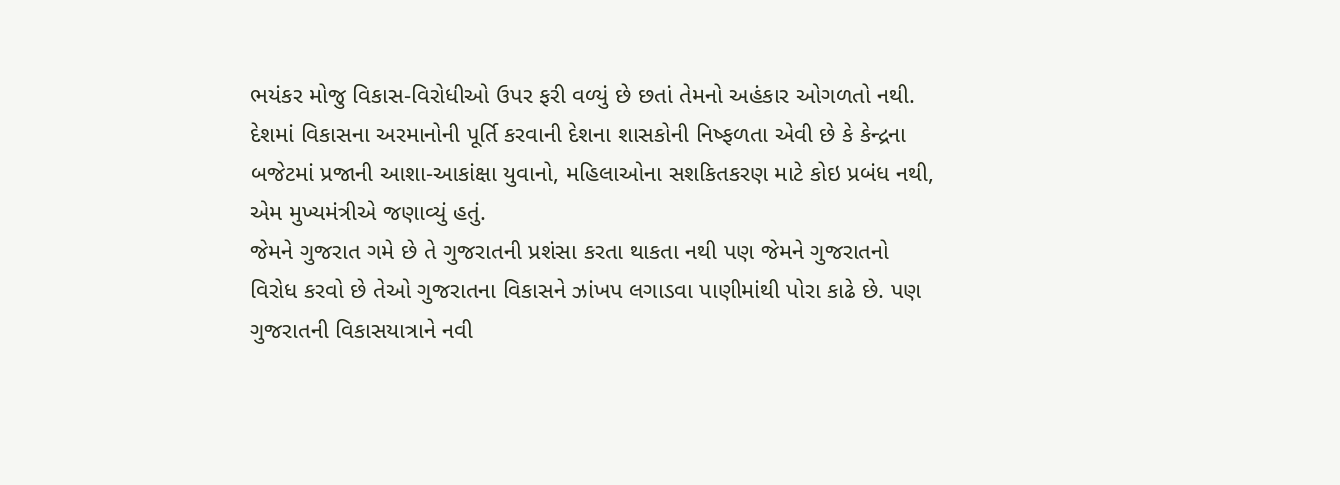ભયંકર મોજુ વિકાસ-વિરોધીઓ ઉપર ફરી વળ્યું છે છતાં તેમનો અહંકાર ઓગળતો નથી.
દેશમાં વિકાસના અરમાનોની પૂર્તિ કરવાની દેશના શાસકોની નિષ્ફળતા એવી છે કે કેન્દ્રના બજેટમાં પ્રજાની આશા-આકાંક્ષા યુવાનો, મહિલાઓના સશકિતકરણ માટે કોઇ પ્રબંધ નથી, એમ મુખ્યમંત્રીએ જણાવ્યું હતું.
જેમને ગુજરાત ગમે છે તે ગુજરાતની પ્રશંસા કરતા થાકતા નથી પણ જેમને ગુજરાતનો વિરોધ કરવો છે તેઓ ગુજરાતના વિકાસને ઝાંખપ લગાડવા પાણીમાંથી પોરા કાઢે છે. પણ ગુજરાતની વિકાસયાત્રાને નવી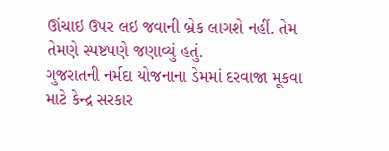ઊંચાઇ ઉપર લઇ જવાની બ્રેક લાગશે નહીં. તેમ તેમણે સ્પષ્ટપણે જણાવ્યું હતું.
ગુજરાતની નર્મદા યોજનાના ડેમમાં દરવાજા મૂકવા માટે કેન્દ્ર સરકાર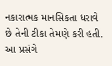નકારાત્મક માનસિકતા ધરાવે છે તેની ટીકા તેમણે કરી હતી.
આ પ્રસંગે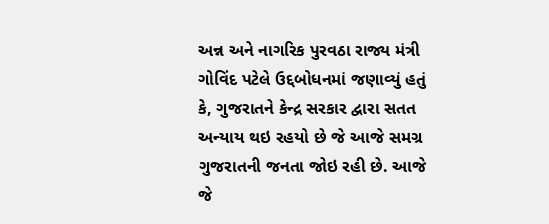અન્ન અને નાગરિક પુરવઠા રાજ્ય મંત્રી ગોવિંદ પટેલે ઉદ્દબોધનમાં જણાવ્યું હતું કે, ગુજરાતને કેન્દ્ર સરકાર દ્વારા સતત અન્યાય થઇ રહયો છે જે આજે સમગ્ર ગુજરાતની જનતા જોઇ રહી છે. આજે જે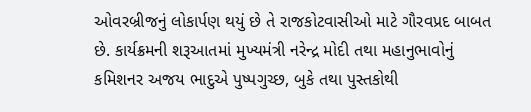ઓવરબ્રીજનું લોકાર્પણ થયું છે તે રાજકોટવાસીઓ માટે ગૌરવપ્રદ બાબત છે. કાર્યક્રમની શરૂઆતમાં મુખ્યમંત્રી નરેન્દ્ર મોદી તથા મહાનુભાવોનું કમિશનર અજય ભાદુએ પુષ્પગુચ્છ, બુકે તથા પુસ્તકોથી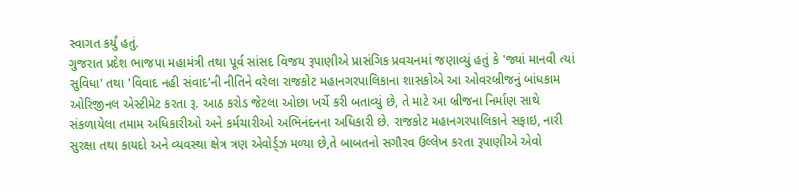સ્વાગત કર્યું હતું.
ગુજરાત પ્રદેશ ભાજપા મહામંત્રી તથા પૂર્વ સાંસદ વિજય રૂપાણીએ પ્રાસંગિક પ્રવચનમાં જણાવ્યું હતું કે 'જ્યાં માનવી ત્યાં સુવિધા' તથા 'વિવાદ નહી સંવાદ'ની નીતિને વરેલા રાજકોટ મહાનગરપાલિકાના શાસકોએ આ ઓવરબ્રીજનું બાંધકામ ઓરિજીનલ એસ્ટીમેટ કરતા રૂ. આઠ કરોડ જેટલા ઓછા ખર્ચે કરી બતાવ્યું છે, તે માટે આ બ્રીજના નિર્માણ સાથે સંકળાયેલા તમામ અધિકારીઓ અને કર્મચારીઓ અભિનંદનના અધિકારી છે. રાજકોટ મહાનગરપાલિકાને સફાઇ, નારી સુરક્ષા તથા કાયદો અને વ્યવસ્થા ક્ષેત્ર ત્રણ એવોર્ડ્ઝ મળ્યા છે,તે બાબતનો સગૌરવ ઉલ્લેખ કરતા રૂપાણીએ એવો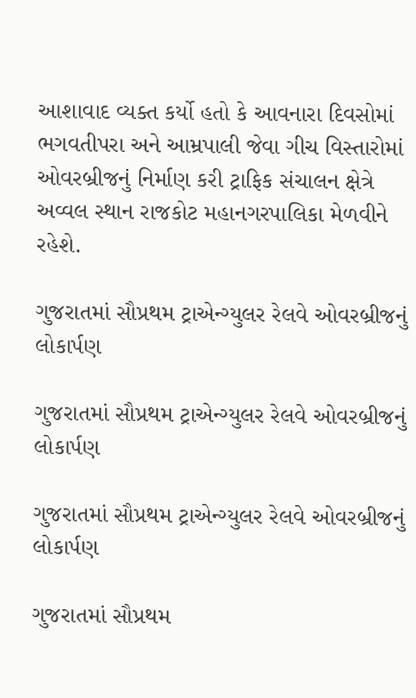આશાવાદ વ્યક્ત કર્યો હતો કે આવનારા દિવસોમાં ભગવતીપરા અને આમ્રપાલી જેવા ગીચ વિસ્તારોમાં ઓવરબ્રીજનું નિર્માણ કરી ટ્રાફિક સંચાલન ક્ષેત્રે અવ્વલ સ્થાન રાજકોટ મહાનગરપાલિકા મેળવીને રહેશે.

ગુજરાતમાં સૌપ્રથમ ટ્રાએન્ગ્યુલર રેલવે ઓવરબ્રીજનું લોકાર્પણ

ગુજરાતમાં સૌપ્રથમ ટ્રાએન્ગ્યુલર રેલવે ઓવરબ્રીજનું લોકાર્પણ

ગુજરાતમાં સૌપ્રથમ ટ્રાએન્ગ્યુલર રેલવે ઓવરબ્રીજનું લોકાર્પણ

ગુજરાતમાં સૌપ્રથમ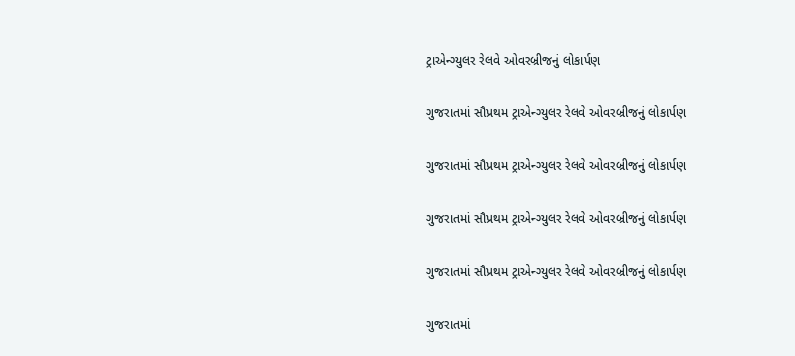ટ્રાએન્ગ્યુલર રેલવે ઓવરબ્રીજનું લોકાર્પણ

ગુજરાતમાં સૌપ્રથમ ટ્રાએન્ગ્યુલર રેલવે ઓવરબ્રીજનું લોકાર્પણ

ગુજરાતમાં સૌપ્રથમ ટ્રાએન્ગ્યુલર રેલવે ઓવરબ્રીજનું લોકાર્પણ

ગુજરાતમાં સૌપ્રથમ ટ્રાએન્ગ્યુલર રેલવે ઓવરબ્રીજનું લોકાર્પણ

ગુજરાતમાં સૌપ્રથમ ટ્રાએન્ગ્યુલર રેલવે ઓવરબ્રીજનું લોકાર્પણ

ગુજરાતમાં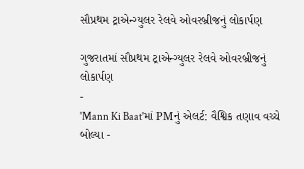સૌપ્રથમ ટ્રાએન્ગ્યુલર રેલવે ઓવરબ્રીજનું લોકાર્પણ

ગુજરાતમાં સૌપ્રથમ ટ્રાએન્ગ્યુલર રેલવે ઓવરબ્રીજનું લોકાર્પણ
-
'Mann Ki Baat'માં PMનું એલર્ટ: વૈશ્વિક તણાવ વચ્ચે બોલ્યા -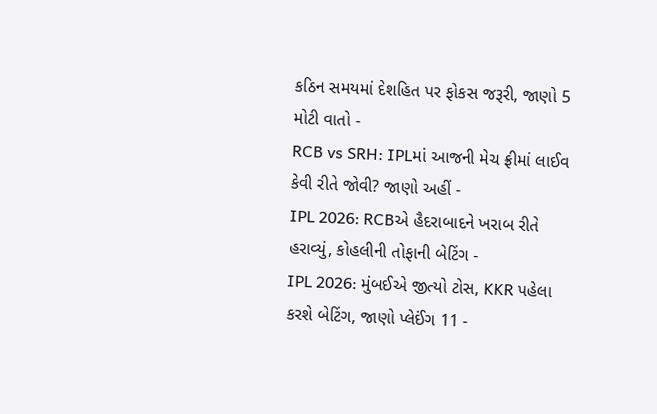કઠિન સમયમાં દેશહિત પર ફોકસ જરૂરી, જાણો 5 મોટી વાતો -
RCB vs SRH: IPLમાં આજની મેચ ફ્રીમાં લાઈવ કેવી રીતે જોવી? જાણો અહીં -
IPL 2026: RCBએ હૈદરાબાદને ખરાબ રીતે હરાવ્યું, કોહલીની તોફાની બેટિંગ -
IPL 2026: મુંબઈએ જીત્યો ટોસ, KKR પહેલા કરશે બેટિંગ, જાણો પ્લેઈંગ 11 -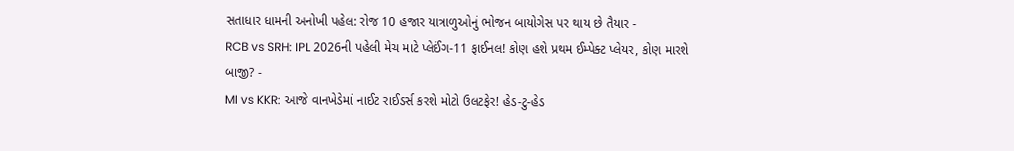સતાધાર ધામની અનોખી પહેલ: રોજ 10 હજાર યાત્રાળુઓનું ભોજન બાયોગેસ પર થાય છે તૈયાર -
RCB vs SRH: IPL 2026ની પહેલી મેચ માટે પ્લેઈંગ-11 ફાઈનલ! કોણ હશે પ્રથમ ઈમ્પેક્ટ પ્લેયર, કોણ મારશે બાજી? -
MI vs KKR: આજે વાનખેડેમાં નાઈટ રાઈડર્સ કરશે મોટો ઉલટફેર! હેડ-ટુ-હેડ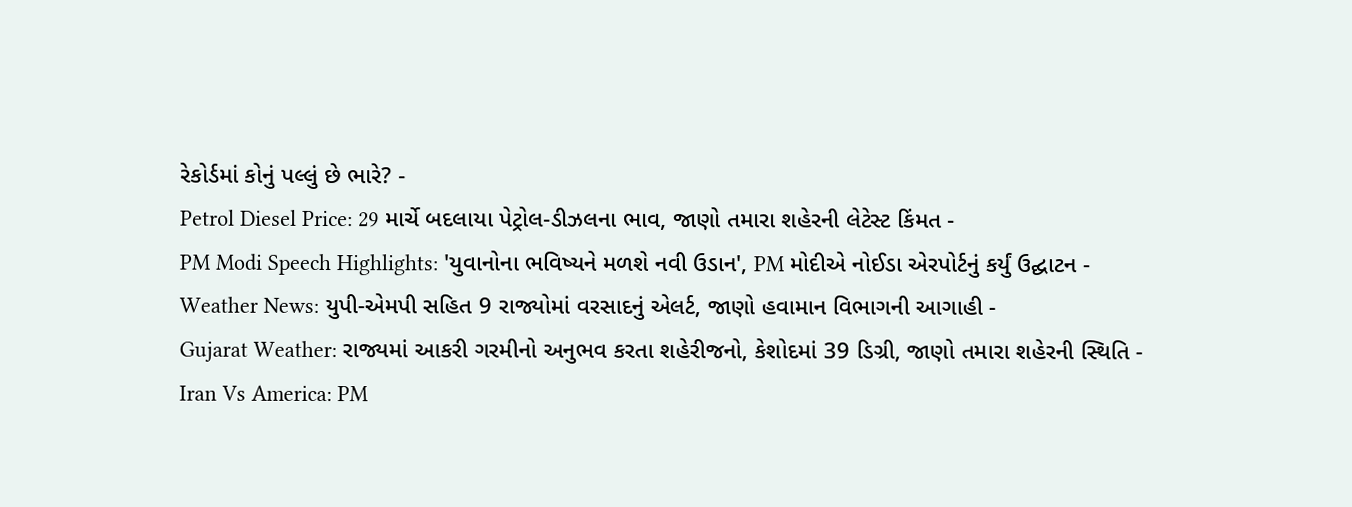રેકોર્ડમાં કોનું પલ્લું છે ભારે? -
Petrol Diesel Price: 29 માર્ચે બદલાયા પેટ્રોલ-ડીઝલના ભાવ, જાણો તમારા શહેરની લેટેસ્ટ કિંમત -
PM Modi Speech Highlights: 'યુવાનોના ભવિષ્યને મળશે નવી ઉડાન', PM મોદીએ નોઈડા એરપોર્ટનું કર્યું ઉદ્ઘાટન -
Weather News: યુપી-એમપી સહિત 9 રાજ્યોમાં વરસાદનું એલર્ટ, જાણો હવામાન વિભાગની આગાહી -
Gujarat Weather: રાજ્યમાં આકરી ગરમીનો અનુભવ કરતા શહેરીજનો, કેશોદમાં 39 ડિગ્રી, જાણો તમારા શહેરની સ્થિતિ -
Iran Vs America: PM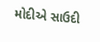મોદીએ સાઉદી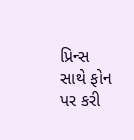પ્રિન્સ સાથે ફોન પર કરી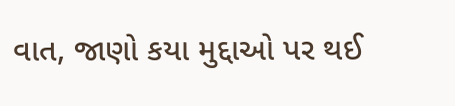વાત, જાણો કયા મુદ્દાઓ પર થઈ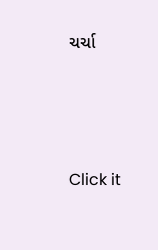ચર્ચા






Click it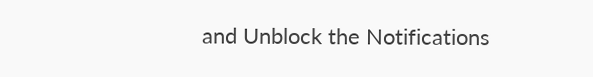and Unblock the Notifications